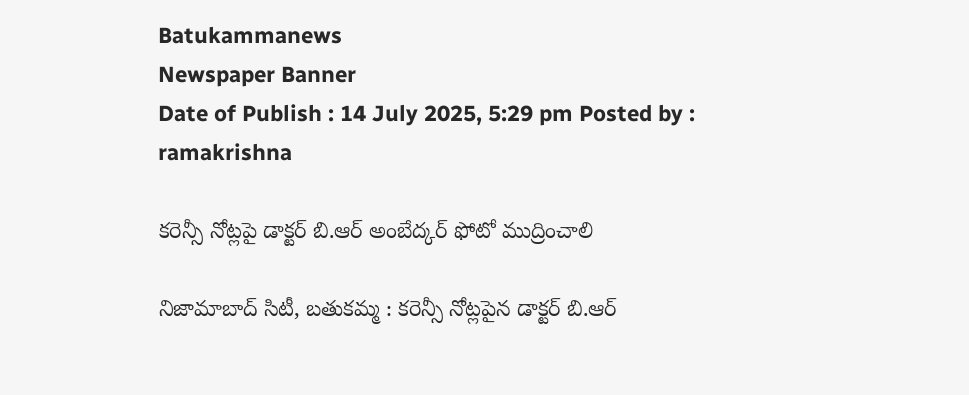Batukammanews
Newspaper Banner
Date of Publish : 14 July 2025, 5:29 pm Posted by : ramakrishna

కరెన్సీ నోట్లపై డాక్టర్ బి.ఆర్ అంబేద్కర్ ఫోటో ముద్రించాలి

నిజామాబాద్ సిటీ, బతుకమ్మ : కరెన్సీ నోట్లపైన డాక్టర్ బి.ఆర్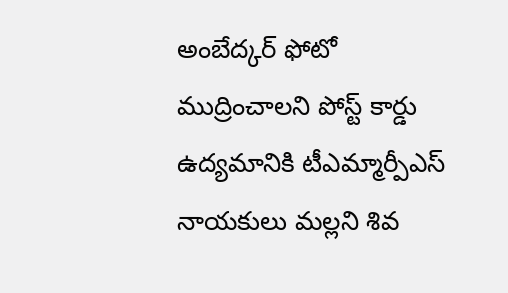అంబేద్కర్ ఫోటో ముద్రించాలని పోస్ట్ కార్డు ఉద్యమానికి టీఎమ్మార్పీఎస్ నాయకులు మల్లని శివ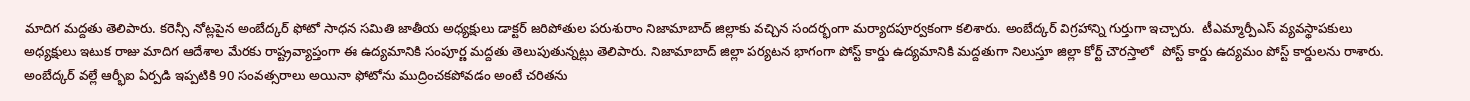మాదిగ మద్దతు తెలిపారు. కరెన్సీ నోట్లపైన అంబేద్కర్ ఫోటో సాధన సమితి జాతీయ అధ్యక్షులు డాక్టర్ జరిపోతుల పరుశురాం నిజామాబాద్ జిల్లాకు వచ్చిన సందర్భంగా మర్యాదపూర్వకంగా కలిశారు. అంబేద్కర్ విగ్రహాన్ని గుర్తుగా ఇచ్చారు.  టీఎమ్మార్పీఎస్ వ్యవస్థాపకులు అధ్యక్షులు ఇటుక రాజు మాదిగ ఆదేశాల మేరకు రాష్ట్రవ్యాప్తంగా ఈ ఉద్యమానికి సంపూర్ణ మద్దతు తెలుపుతున్నట్లు తెలిపారు. నిజామాబాద్ జిల్లా పర్యటన భాగంగా పోస్ట్ కార్డు ఉద్యమానికి మద్దతుగా నిలుస్తూ జిల్లా కోర్ట్ చౌరస్తాలో  పోస్ట్ కార్డు ఉద్యమం పోస్ట్ కార్డులను రాశారు. అంబేద్కర్ వల్లే ఆర్భీఐ ఏర్పడి ఇప్పటికి 90 సంవత్సరాలు అయినా ఫోటోను ముద్రించకపోవడం అంటే చరితను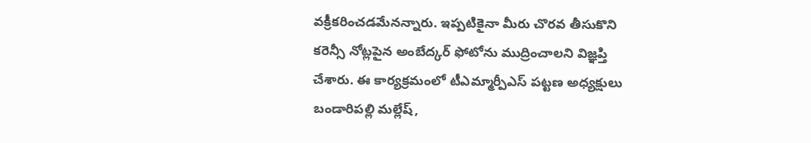వక్రీకరించడమేనన్నారు. ఇప్పటికైనా మీరు చొరవ తీసుకొని కరెన్సీ నోట్లపైన అంబేద్కర్ ఫోటోను ముద్రించాలని విజ్ఞప్తి చేశారు. ఈ కార్యక్రమంలో టీఎమ్మార్పీఎస్ పట్టణ అధ్యక్షులు బండారిపల్లి మల్లేష్,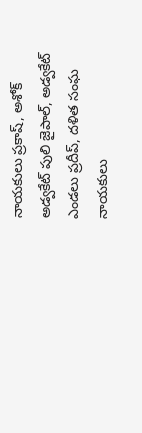నాయకులు ప్రకాష్, అశోక్ అడ్వకేట్ పులి జైపాల్, అడ్వకేట్ ఎండలు ప్రదీప్, దళిత సంఘ నాయకులు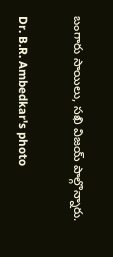బంగారు సాయిలు, సఖి విజయ్ పాల్గొన్నారు.

Dr. B.R. Ambedkar's photo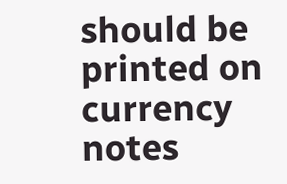should be printed on currency notes